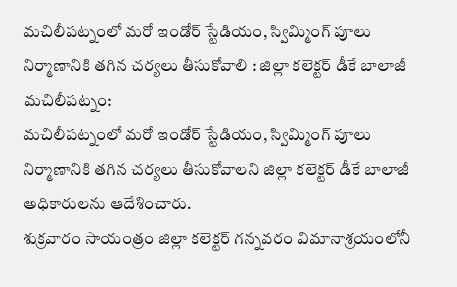మచిలీపట్నంలో మరో ఇండోర్ స్టేడియం, స్విమ్మింగ్ పూలు నిర్మాణానికి తగిన చర్యలు తీసుకోవాలి : జిల్లా కలెక్టర్ డీకే బాలాజీ
మచిలీపట్నం:
మచిలీపట్నంలో మరో ఇండోర్ స్టేడియం, స్విమ్మింగ్ పూలు నిర్మాణానికి తగిన చర్యలు తీసుకోవాలని జిల్లా కలెక్టర్ డీకే బాలాజీ అధికారులను ఆదేశించారు.
శుక్రవారం సాయంత్రం జిల్లా కలెక్టర్ గన్నవరం విమానాశ్రయంలోనీ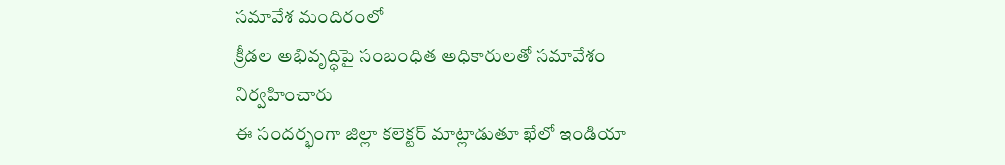సమావేశ మందిరంలో
క్రీడల అభివృద్ధిపై సంబంధిత అధికారులతో సమావేశం నిర్వహించారు
ఈ సందర్భంగా జిల్లా కలెక్టర్ మాట్లాడుతూ ఖేలో ఇండియా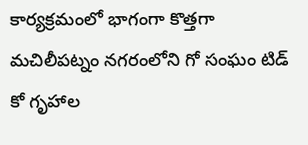కార్యక్రమంలో భాగంగా కొత్తగా మచిలీపట్నం నగరంలోని గో సంఘం టిడ్ కో గృహాల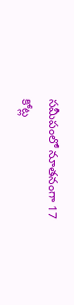సమీపంలో నూతనంగా 17 కోట్ల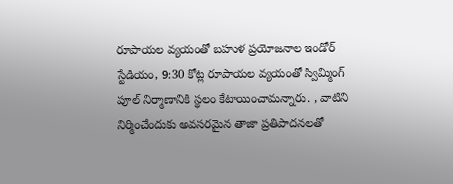రూపాయల వ్యయంతో బహుళ ప్రయోజనాల ఇండోర్ స్టేడియం, 9:30 కోట్ల రూపాయల వ్యయంతో స్విమ్మింగ్ పూల్ నిర్మాణానికి స్థలం కేటాయించామన్నారు. , వాటిని నిర్మించేందుకు అవసరమైన తాజా ప్రతిపాదనలతో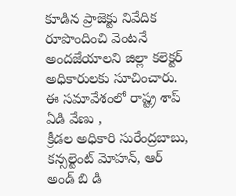కూడిన ప్రాజెక్టు నివేదిక రూపొందించి వెంటనే అందజేయాలని జిల్లా కలెక్టర్ అధికారులకు సూచించారు.
ఈ సమావేశంలో రాష్ట్ర శాప్ ఏడి వేణు ,
క్రీడల అధికారి సురేంద్రబాబు, కన్సల్టెంట్ మోహన్, ఆర్ అండ్ బి డి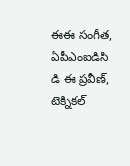ఈఈ సంగీత, ఏపీఎంఐడిసి డి ఈ ప్రవీణ్, టెక్నికల్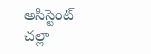అసిస్టెంట్ చల్లా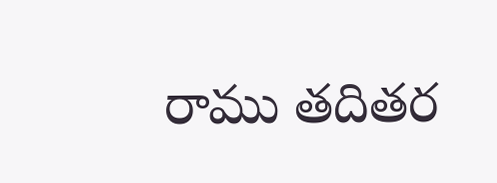రాము తదితర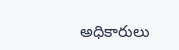అధికారులు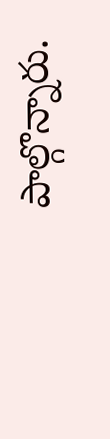పాల్గొన్నారు.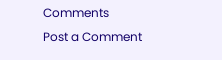Comments
Post a Comment